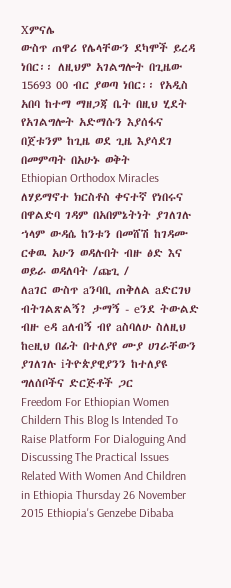Xምናሌ
ውስጥ ጠዋሪ የሌላቸውን ደካሞች ይረዳ ነበር፡፡ ለዚህም አገልግሎት በጊዜው 15693 00 ብር ያወጣ ነበር፡፡ የአዲስ አበባ ከተማ ማዘጋጃ ቤት በዚህ ሂደት የአገልግሎት አድማሱን እያሰፋና በጀቱንም ከጊዜ ወደ ጊዜ እያሳደገ በመምጣት በአሁኑ ወቅት
Ethiopian Orthodox Miracles ለሃይማኖተ ክርስቶስ ቀናተኛ የነበሩና በዋልድባ ገዳም በአበምኔትነት ያገለገሉ ኀላም ውዳሴ ከንቱን በመሸሽ ከገዳሙ ርቀዉ አሁን ወዳሉበት ብዙ ፅድ እና ወይራ ወዳለባት /ጩጊ /
ለaገር ውስጥ aንባቢ ጠቅለል aድርገህ ብትገልጽልኝ? ታማኝ - eንደ ትውልድ ብዙ eዳ aለብኝ ብየ aስባለሁ ስለዚህ ከeዚህ በፊት በተለያየ ሙያ ሀገራቸውን ያገለገሉ iትዮጵያዊያንን ከተለያዩ ግለሰቦችና ድርጅቶች ጋር
Freedom For Ethiopian Women Childern This Blog Is Intended To Raise Platform For Dialoguing And Discussing The Practical Issues Related With Women And Children in Ethiopia Thursday 26 November 2015 Ethiopia's Genzebe Dibaba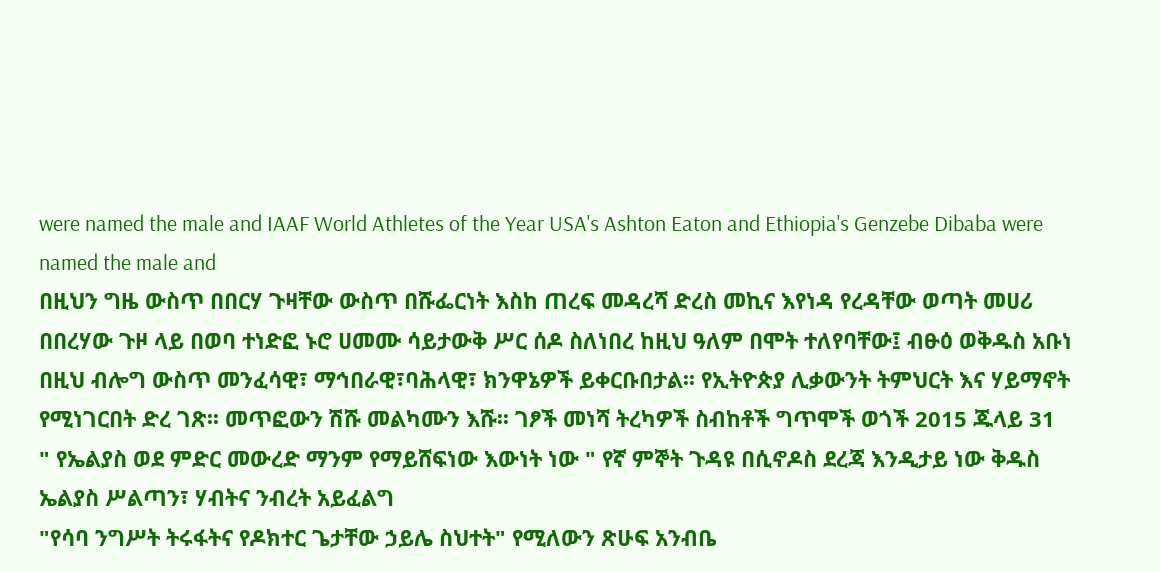were named the male and IAAF World Athletes of the Year USA's Ashton Eaton and Ethiopia's Genzebe Dibaba were named the male and
በዚህን ግዜ ውስጥ በበርሃ ጉዛቸው ውስጥ በሹፌርነት እስከ ጠረፍ መዳረሻ ድረስ መኪና እየነዳ የረዳቸው ወጣት መሀሪ በበረሃው ጉዞ ላይ በወባ ተነድፎ ኑሮ ሀመሙ ሳይታውቅ ሥር ሰዶ ስለነበረ ከዚህ ዓለም በሞት ተለየባቸው፤ ብፁዕ ወቅዱስ አቡነ
በዚህ ብሎግ ውስጥ መንፈሳዊ፣ ማኅበራዊ፣ባሕላዊ፣ ክንዋኔዎች ይቀርቡበታል፡፡ የኢትዮጵያ ሊቃውንት ትምህርት እና ሃይማኖት የሚነገርበት ድረ ገጽ፡፡ መጥፎውን ሽሹ መልካሙን እሹ፡፡ ገፆች መነሻ ትረካዎች ስብከቶች ግጥሞች ወጎች 2015 ጁላይ 31
" የኤልያስ ወደ ምድር መውረድ ማንም የማይሸፍነው እውነት ነው " የኛ ምኞት ጉዳዩ በሲኖዶስ ደረጃ እንዲታይ ነው ቅዱስ ኤልያስ ሥልጣን፣ ሃብትና ንብረት አይፈልግ
"የሳባ ንግሥት ትሩፋትና የዶክተር ጌታቸው ኃይሌ ስህተት" የሚለውን ጽሁፍ አንብቤ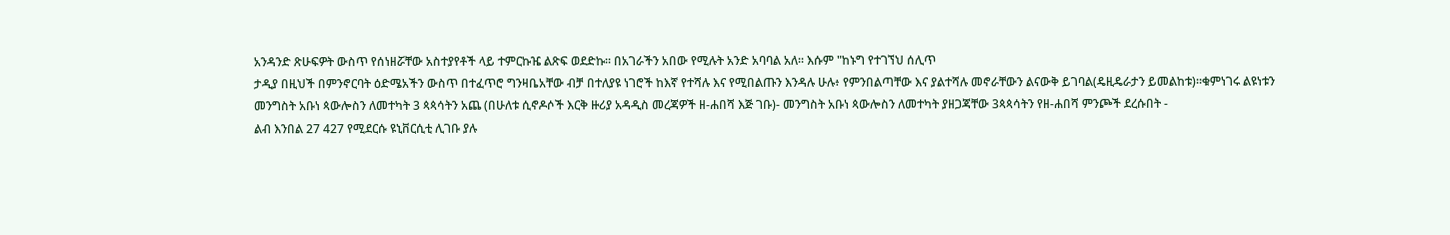አንዳንድ ጽሁፍዎት ውስጥ የሰነዘሯቸው አስተያየቶች ላይ ተምርኩዤ ልጽፍ ወደድኩ። በአገራችን አበው የሚሉት አንድ አባባል አለ። እሱም "ከኑግ የተገኘህ ሰሊጥ
ታዲያ በዚህች በምንኖርባት ዕድሜአችን ውስጥ በተፈጥሮ ግንዛቤአቸው ብቻ በተለያዩ ነገሮች ከእኛ የተሻሉ እና የሚበልጡን እንዳሉ ሁሉ፥ የምንበልጣቸው እና ያልተሻሉ መኖራቸውን ልናውቅ ይገባል(ዴዚዴራታን ይመልከቱ)።ቁምነገሩ ልዩነቱን
መንግስት አቡነ ጳውሎስን ለመተካት 3 ጳጳሳትን አጨ (በሁለቱ ሲኖዶሶች እርቅ ዙሪያ አዳዲስ መረጃዎች ዘ-ሐበሻ እጅ ገቡ)- መንግስት አቡነ ጳውሎስን ለመተካት ያዘጋጃቸው 3ጳጳሳትን የዘ-ሐበሻ ምንጮች ደረሱበት -
ልብ እንበል 27 427 የሚደርሱ ዩኒቨርሲቲ ሊገቡ ያሉ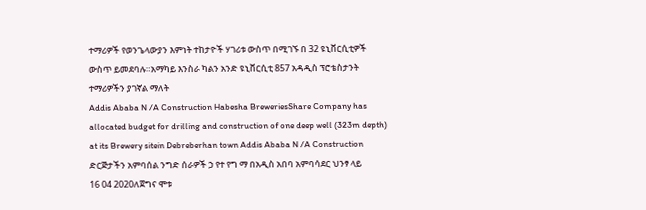ተማሪዎች የወንጌላውያን እምነት ተከታዮች ሃገሪቱ ውስጥ በሚገኙ በ 32 ዩኒቨርሲቲዎች ውስጥ ይመደባሉ።አማካይ እንስራ ካልን አንድ ዩኒቨርሲቲ 857 አዳዲስ ፕሮቴስታንት ተማሪዎችን ያገኛል ማለት
Addis Ababa N /A Construction Habesha BreweriesShare Company has allocated budget for drilling and construction of one deep well (323m depth) at its Brewery sitein Debreberhan town Addis Ababa N /A Construction ድርጅታችን አምባሰል ንግድ ሰራዎች ኃ የተ የግ ማ በአዲስ አበባ አምባሳደር ህንፃ ላይ
16 04 2020ለጀግና ሞቱ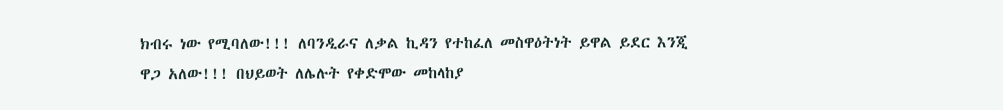ክብሩ ነው የሚባለው!!! ለባንዲራና ለቃል ኪዳን የተከፈለ መስዋዕትነት ይዋል ይደር እንጂ ዋጋ አለው!!! በህይወት ለሌሉት የቀድሞው መከላከያ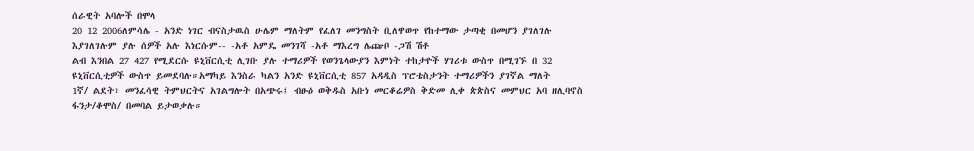ሰራዊት አባሎች በሞላ
20 12 2006ለምሳሌ - አንድ ነገር ብናስታዉስ ሁሌም ማለትም የፈለገ መንግስት ቢለዋወጥ የከተማው ታጣቂ በመሆን ያገለገሉ እያገለገሉም ያሉ ሰዎች አሉ እነርሱም-- -አቶ አምዴ መንገሻ -አቶ ማእረግ ሌጬቦ -ጋሽ ሽቶ
ልብ እንበል 27 427 የሚደርሱ ዩኒቨርሲቲ ሊገቡ ያሉ ተማሪዎች የወንጌላውያን እምነት ተከታዮች ሃገሪቱ ውስጥ በሚገኙ በ 32 ዩኒቨርሲቲዎች ውስጥ ይመደባሉ።አማካይ እንስራ ካልን አንድ ዩኒቨርሲቲ 857 አዳዲስ ፕሮቴስታንት ተማሪዎችን ያገኛል ማለት
1ኛ/ ልደት፣ መንፈሳዊ ትምህርትና አገልግሎት በአጭሩ፤ ብፁዕ ወቅዱስ አቡነ መርቆሬዎስ ቅድመ ሊቀ ጵጵስና መምህር አባ ዘሊባኖስ ፋንታ/ቆሞስ/ በመባል ይታወቃሉ።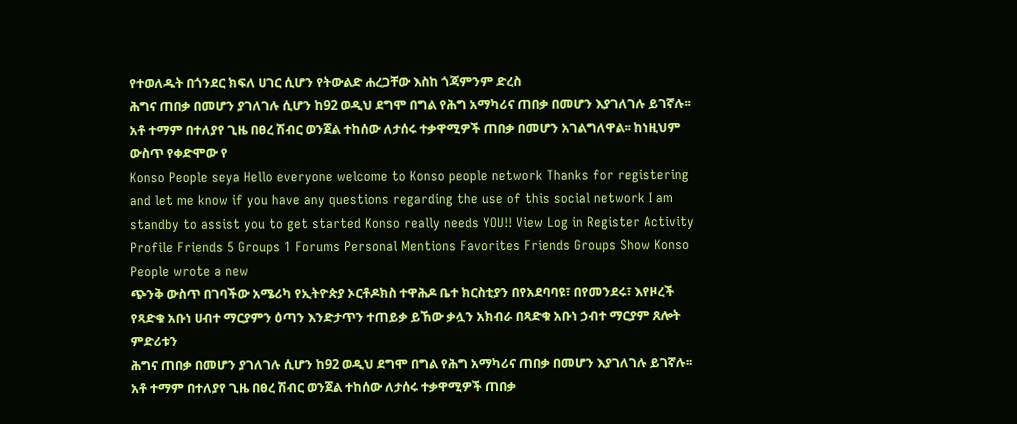የተወለዱት በጎንደር ክፍለ ሀገር ሲሆን የትውልድ ሐረጋቸው እስከ ጎጃምንም ድረስ
ሕግና ጠበቃ በመሆን ያገለገሉ ሲሆን ከ92 ወዲህ ደግሞ በግል የሕግ አማካሪና ጠበቃ በመሆን እያገለገሉ ይገኛሉ፡፡ አቶ ተማም በተለያየ ጊዜ በፀረ ሽብር ወንጀል ተከሰው ለታሰሩ ተቃዋሚዎች ጠበቃ በመሆን አገልግለዋል፡፡ ከነዚህም ውስጥ የቀድሞው የ
Konso People seya Hello everyone welcome to Konso people network Thanks for registering and let me know if you have any questions regarding the use of this social network I am standby to assist you to get started Konso really needs YOU!! View Log in Register Activity Profile Friends 5 Groups 1 Forums Personal Mentions Favorites Friends Groups Show Konso People wrote a new
ጭንቅ ውስጥ በገባችው አሜሪካ የኢትዮጵያ ኦርቶዶክስ ተዋሕዶ ቤተ ክርስቲያን በየአደባባዩ፣ በየመንደሩ፣ እየዞረች የጻድቁ አቡነ ሀብተ ማርያምን ዕጣን እንድታጥን ተጠይቃ ይኸው ቃሏን አክብራ በጻድቁ አቡነ ኃብተ ማርያም ጸሎት ምድሪቱን
ሕግና ጠበቃ በመሆን ያገለገሉ ሲሆን ከ92 ወዲህ ደግሞ በግል የሕግ አማካሪና ጠበቃ በመሆን እያገለገሉ ይገኛሉ፡፡ አቶ ተማም በተለያየ ጊዜ በፀረ ሽብር ወንጀል ተከሰው ለታሰሩ ተቃዋሚዎች ጠበቃ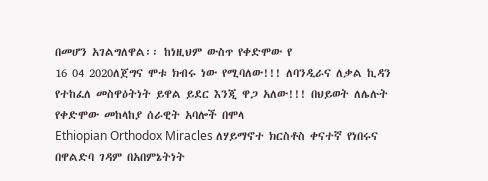በመሆን አገልግለዋል፡፡ ከነዚህም ውስጥ የቀድሞው የ
16 04 2020ለጀግና ሞቱ ክብሩ ነው የሚባለው!!! ለባንዲራና ለቃል ኪዳን የተከፈለ መስዋዕትነት ይዋል ይደር እንጂ ዋጋ አለው!!! በህይወት ለሌሉት የቀድሞው መከላከያ ሰራዊት አባሎች በሞላ
Ethiopian Orthodox Miracles ለሃይማኖተ ክርስቶስ ቀናተኛ የነበሩና በዋልድባ ገዳም በአበምኔትነት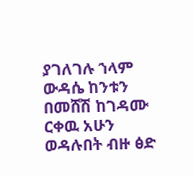ያገለገሉ ኀላም ውዳሴ ከንቱን በመሸሽ ከገዳሙ ርቀዉ አሁን ወዳሉበት ብዙ ፅድ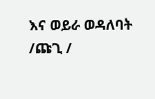እና ወይራ ወዳለባት /ጩጊ /